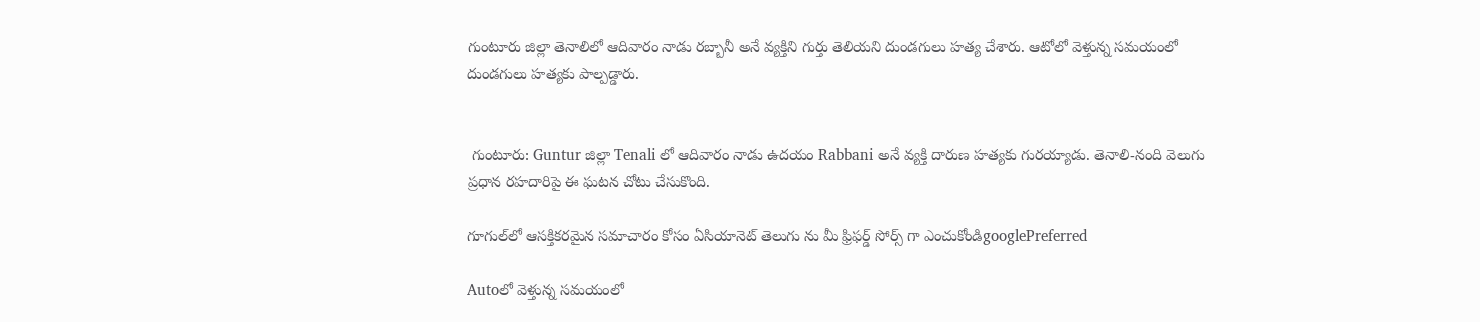గుంటూరు జిల్లా తెనాలిలో ఆదివారం నాడు రబ్బానీ అనే వ్యక్తిని గుర్తు తెలియని దుండగులు హత్య చేశారు. ఆటోలో వెళ్తున్న సమయంలో దుండగులు హత్యకు పాల్పడ్డారు.


 గుంటూరు: Guntur జిల్లా Tenali లో ఆదివారం నాడు ఉదయం Rabbani అనే వ్యక్తి దారుణ హత్యకు గురయ్యాడు. తెనాలి-నంది వెలుగు ప్రధాన రహదారిపై ఈ ఘటన చోటు చేసుకొంది.

గూగుల్‌లో ఆసక్తికరమైన సమాచారం కోసం ఏసియానెట్ తెలుగు ను మీ ఫ్రిఫర్డ్ సోర్స్ గా ఎంచుకోండిgooglePreferred

Autoలో వెళ్తున్న సమయంలో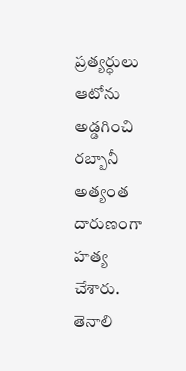ప్రత్యర్ధులు ఆటోను అడ్డగించి రబ్బానీ అత్యంత దారుణంగా హత్య చేశారు. తెనాలి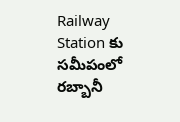Railway Station కు సమీపంలో రబ్బానీ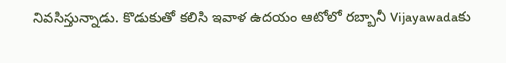నివసిస్తున్నాడు. కొడుకుతో కలిసి ఇవాళ ఉదయం ఆటోలో రబ్బానీ Vijayawadaకు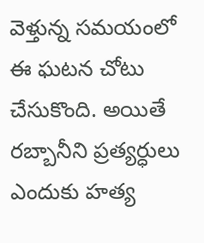వెళ్తున్న సమయంలో ఈ ఘటన చోటు చేసుకొంది. అయితే రబ్బానీని ప్రత్యర్ధులు ఎందుకు హత్య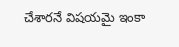చేశారనే విషయమై ఇంకా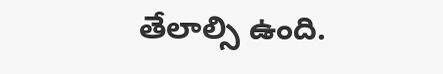తేలాల్సి ఉంది.